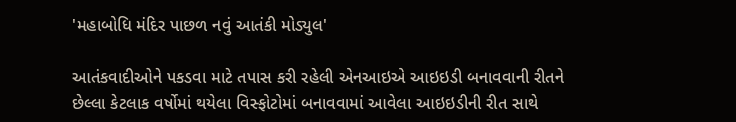'મહાબોધિ મંદિર પાછળ નવું આતંકી મોડ્યુલ'

આતંકવાદીઓને પકડવા માટે તપાસ કરી રહેલી એનઆઇએ આઇઇડી બનાવવાની રીતને છેલ્લા કેટલાક વર્ષોમાં થયેલા વિસ્ફોટોમાં બનાવવામાં આવેલા આઇઇડીની રીત સાથે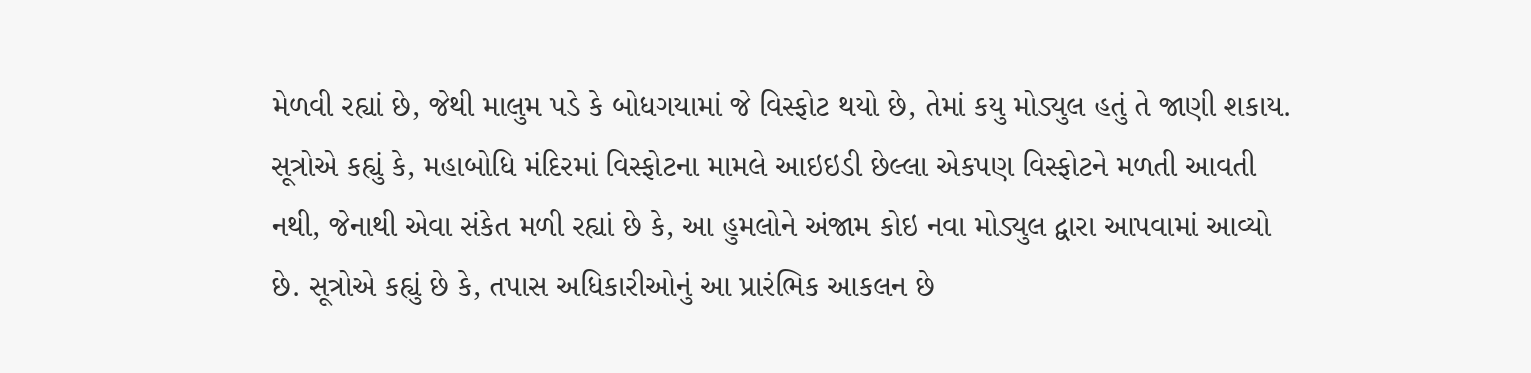મેળવી રહ્યાં છે, જેથી માલુમ પડે કે બોધગયામાં જે વિસ્ફોટ થયો છે, તેમાં કયુ મોડ્યુલ હતું તે જાણી શકાય.
સૂત્રોએ કહ્યું કે, મહાબોધિ મંદિરમાં વિસ્ફોટના મામલે આઇઇડી છેલ્લા એકપણ વિસ્ફોટને મળતી આવતી નથી, જેનાથી એવા સંકેત મળી રહ્યાં છે કે, આ હુમલોને અંજામ કોઇ નવા મોડ્યુલ દ્વારા આપવામાં આવ્યો છે. સૂત્રોએ કહ્યું છે કે, તપાસ અધિકારીઓનું આ પ્રારંભિક આકલન છે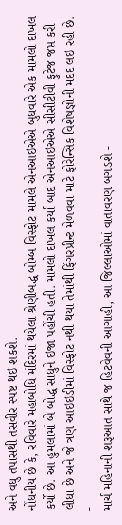અને વધુ તપાસથી તસવીર સ્પષ્ટ થઇ શકશે.
નોંધનીય છે કે, રવિવારે મહાબોધિ મંદિરમાં થયેલા શ્રેણીબદ્ધ બોમ્બ વિસ્ફોટ મામલે એનઆઇએએ બુધવારે એક મામલો દાખલ કર્યો છે. આ હુમલામાં બે બોદ્ધ સાધુને ઇજા પહોંચી હતી. મામલો દાખલ કર્યા બાદ એનઆઇએએ સીસીટીવી ફુટેજ જપ્ત કરી લીધા છે અને જે ત્રણ આઇઇડીમાં વિસ્ફોટ નથી થયા તેમાંથી ફિંગરપ્રીન્ટ મેળવવા માટે ફોરેન્સિક વિશેષજ્ઞોની મદદ લઇ રહી છે.
-
માર્ચ મહિનાની શરૂઆત સાથે જ હિટવેવની આગાહી, આ જિલ્લાઓમાં વાતાવરણ બગડશે -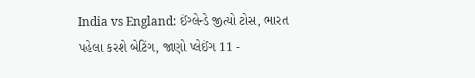India vs England: ઈંગ્લેન્ડે જીત્યો ટોસ, ભારત પહેલા કરશે બેટિંગ, જાણો પ્લેઈંગ 11 -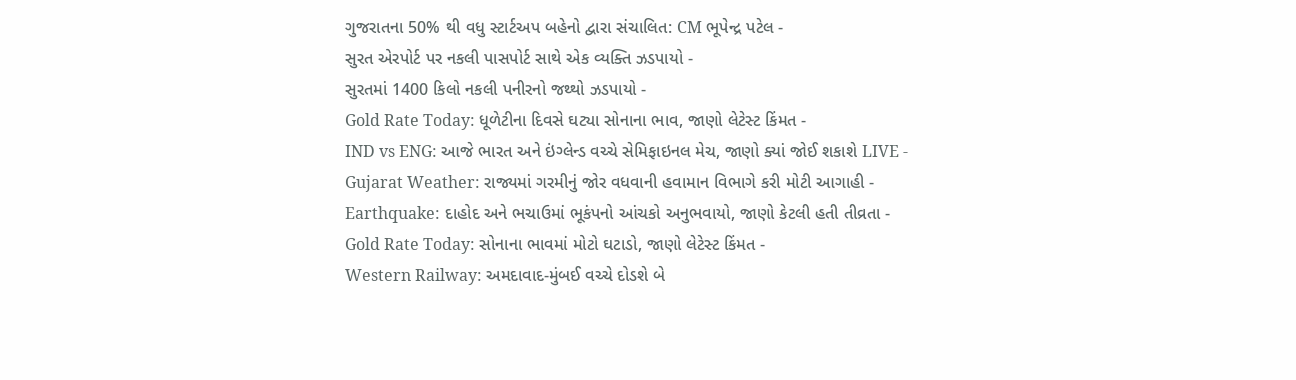ગુજરાતના 50% થી વધુ સ્ટાર્ટઅપ બહેનો દ્વારા સંચાલિત: CM ભૂપેન્દ્ર પટેલ -
સુરત એરપોર્ટ પર નકલી પાસપોર્ટ સાથે એક વ્યક્તિ ઝડપાયો -
સુરતમાં 1400 કિલો નકલી પનીરનો જથ્થો ઝડપાયો -
Gold Rate Today: ધૂળેટીના દિવસે ઘટ્યા સોનાના ભાવ, જાણો લેટેસ્ટ કિંમત -
IND vs ENG: આજે ભારત અને ઇંગ્લેન્ડ વચ્ચે સેમિફાઇનલ મેચ, જાણો ક્યાં જોઈ શકાશે LIVE -
Gujarat Weather: રાજ્યમાં ગરમીનું જોર વધવાની હવામાન વિભાગે કરી મોટી આગાહી -
Earthquake: દાહોદ અને ભચાઉમાં ભૂકંપનો આંચકો અનુભવાયો, જાણો કેટલી હતી તીવ્રતા -
Gold Rate Today: સોનાના ભાવમાં મોટો ઘટાડો, જાણો લેટેસ્ટ કિંમત -
Western Railway: અમદાવાદ-મુંબઈ વચ્ચે દોડશે બે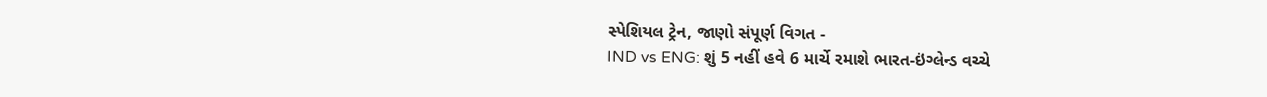સ્પેશિયલ ટ્રેન, જાણો સંપૂર્ણ વિગત -
IND vs ENG: શું 5 નહીં હવે 6 માર્ચે રમાશે ભારત-ઇંગ્લેન્ડ વચ્ચે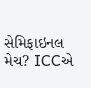સેમિફાઇનલ મેચ? ICCએ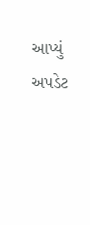આપ્યું અપડેટ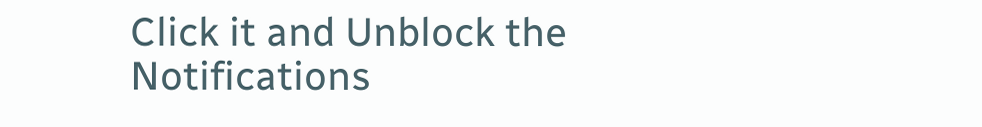Click it and Unblock the Notifications